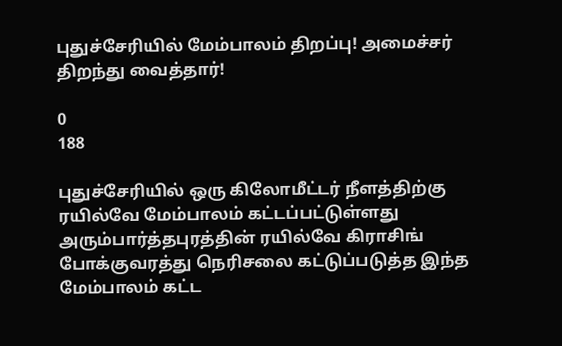புதுச்சேரியில் மேம்பாலம் திறப்பு! அமைச்சர் திறந்து வைத்தார்!

0
188

புதுச்சேரியில் ஒரு கிலோமீட்டர் நீளத்திற்கு ரயில்வே மேம்பாலம் கட்டப்பட்டுள்ளது அரும்பார்த்தபுரத்தின் ரயில்வே கிராசிங் போக்குவரத்து நெரிசலை கட்டுப்படுத்த இந்த மேம்பாலம் கட்ட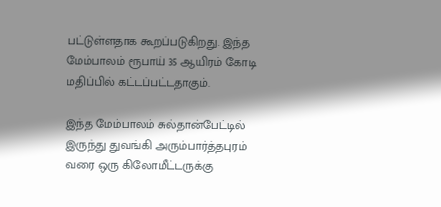பட்டுள்ளதாக கூறப்படுகிறது. இந்த மேம்பாலம் ரூபாய் 35 ஆயிரம் கோடி மதிப்பில் கட்டப்பட்டதாகும்.

இந்த மேம்பாலம் சுல்தான்பேட்டில் இருந்து துவங்கி அரும்பார்த்தபுரம் வரை ஒரு கிலோமீட்டருக்கு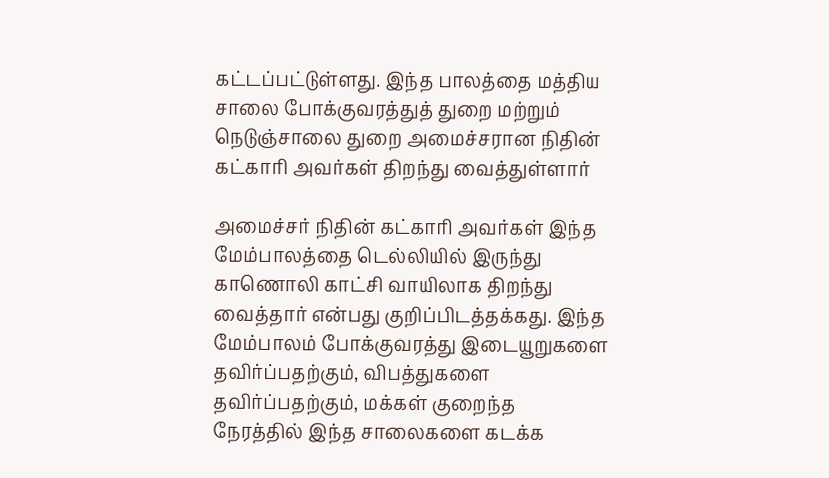கட்டப்பட்டுள்ளது. இந்த பாலத்தை மத்திய சாலை போக்குவரத்துத் துறை மற்றும் நெடுஞ்சாலை துறை அமைச்சரான நிதின் கட்காரி அவர்கள் திறந்து வைத்துள்ளார்

அமைச்சர் நிதின் கட்காரி அவர்கள் இந்த மேம்பாலத்தை டெல்லியில் இருந்து காணொலி காட்சி வாயிலாக திறந்து வைத்தார் என்பது குறிப்பிடத்தக்கது. இந்த மேம்பாலம் போக்குவரத்து இடையூறுகளை தவிர்ப்பதற்கும், விபத்துகளை தவிர்ப்பதற்கும், மக்கள் குறைந்த நேரத்தில் இந்த சாலைகளை கடக்க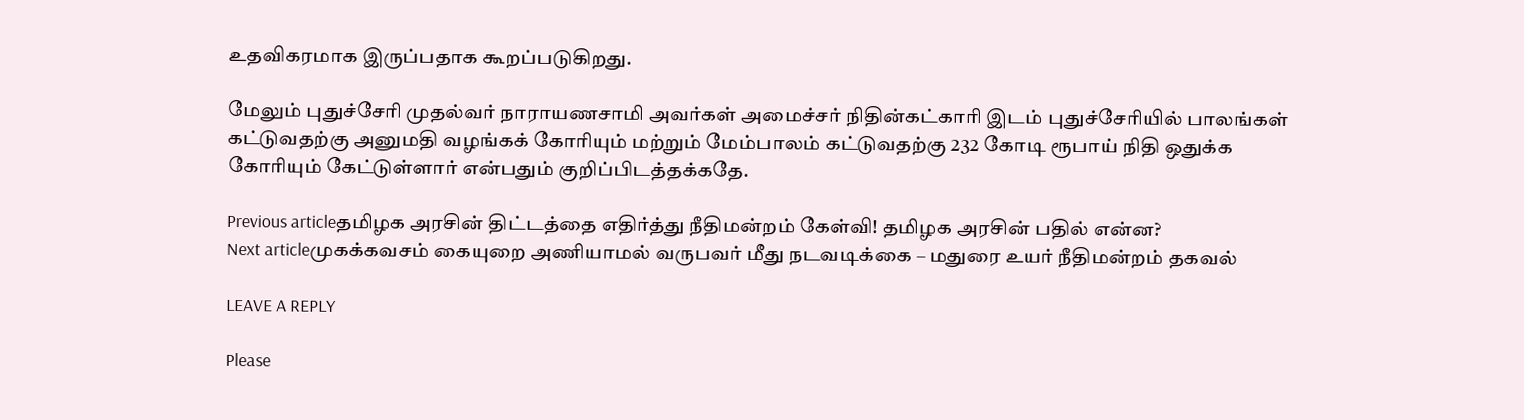உதவிகரமாக இருப்பதாக கூறப்படுகிறது.

மேலும் புதுச்சேரி முதல்வர் நாராயணசாமி அவர்கள் அமைச்சர் நிதின்கட்காரி இடம் புதுச்சேரியில் பாலங்கள் கட்டுவதற்கு அனுமதி வழங்கக் கோரியும் மற்றும் மேம்பாலம் கட்டுவதற்கு 232 கோடி ரூபாய் நிதி ஒதுக்க கோரியும் கேட்டுள்ளார் என்பதும் குறிப்பிடத்தக்கதே.

Previous articleதமிழக அரசின் திட்டத்தை எதிர்த்து நீதிமன்றம் கேள்வி! தமிழக அரசின் பதில் என்ன?
Next articleமுகக்கவசம் கையுறை அணியாமல் வருபவர் மீது நடவடிக்கை – மதுரை உயர் நீதிமன்றம் தகவல்

LEAVE A REPLY

Please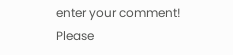enter your comment!
Please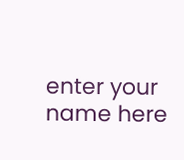enter your name here